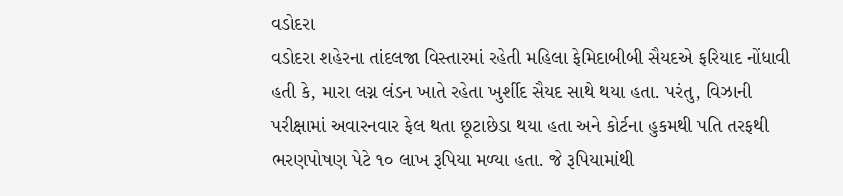વડોદરા
વડોદરા શહેરના તાંદલજા વિસ્તારમાં રહેતી મહિલા ફેમિદાબીબી સૈયદએ ફરિયાદ નોંધાવી હતી કે, મારા લગ્ન લંડન ખાતે રહેતા ખુર્શીદ સૈયદ સાથે થયા હતા. પરંતુ, વિઝાની પરીક્ષામાં અવારનવાર ફેલ થતા છૂટાછેડા થયા હતા અને કોર્ટના હુકમથી પતિ તરફથી ભરણપોષણ પેટે ૧૦ લાખ રૂપિયા મળ્યા હતા. જે રૂપિયામાંથી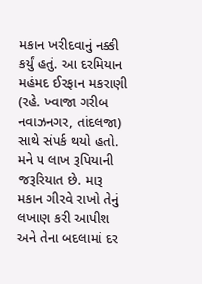મકાન ખરીદવાનું નક્કી કર્યું હતું. આ દરમિયાન મહંમદ ઈરફાન મકરાણી (રહે. ખ્વાજા ગરીબ નવાઝનગર, તાંદલજા) સાથે સંપર્ક થયો હતો. મને ૫ લાખ રૂપિયાની જરૂરિયાત છે. મારૂ મકાન ગીરવે રાખો તેનું લખાણ કરી આપીશ અને તેના બદલામાં દર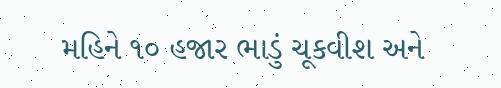મહિને ૧૦ હજાર ભાડું ચૂકવીશ અને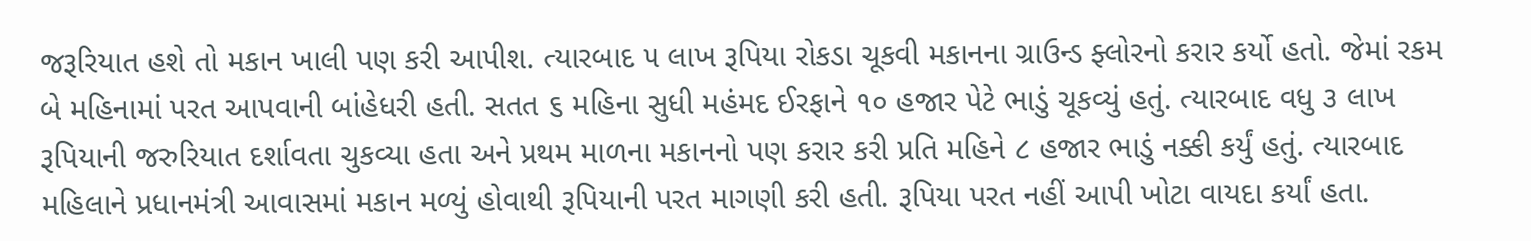જરૂરિયાત હશે તો મકાન ખાલી પણ કરી આપીશ. ત્યારબાદ ૫ લાખ રૂપિયા રોકડા ચૂકવી મકાનના ગ્રાઉન્ડ ફ્લોરનો કરાર કર્યો હતો. જેમાં રકમ બે મહિનામાં પરત આપવાની બાંહેધરી હતી. સતત ૬ મહિના સુધી મહંમદ ઈરફાને ૧૦ હજાર પેટે ભાડું ચૂકવ્યું હતું. ત્યારબાદ વધુ ૩ લાખ રૂપિયાની જરુરિયાત દર્શાવતા ચુકવ્યા હતા અને પ્રથમ માળના મકાનનો પણ કરાર કરી પ્રતિ મહિને ૮ હજાર ભાડું નક્કી કર્યું હતું. ત્યારબાદ મહિલાને પ્રધાનમંત્રી આવાસમાં મકાન મળ્યું હોવાથી રૂપિયાની પરત માગણી કરી હતી. રૂપિયા પરત નહીં આપી ખોટા વાયદા કર્યાં હતા.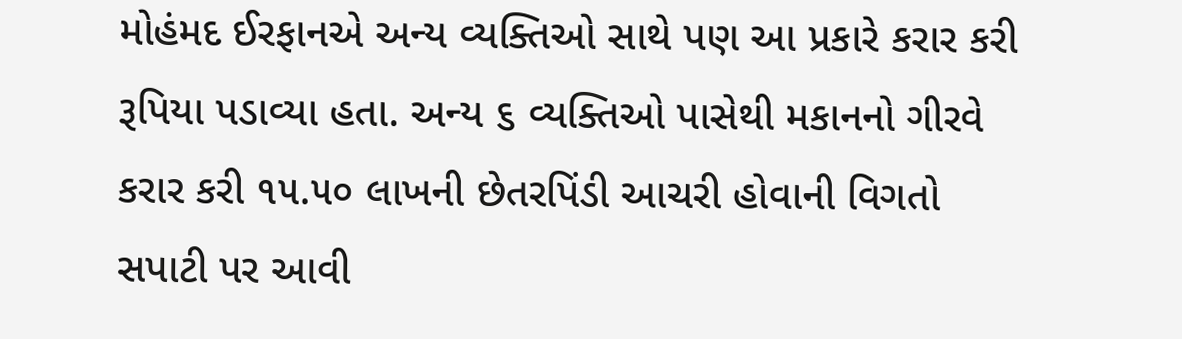મોહંમદ ઈરફાનએ અન્ય વ્યક્તિઓ સાથે પણ આ પ્રકારે કરાર કરી રૂપિયા પડાવ્યા હતા. અન્ય ૬ વ્યક્તિઓ પાસેથી મકાનનો ગીરવે કરાર કરી ૧૫.૫૦ લાખની છેતરપિંડી આચરી હોવાની વિગતો સપાટી પર આવી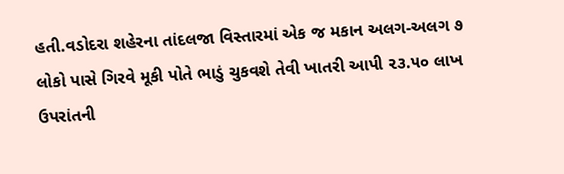હતી.વડોદરા શહેરના તાંદલજા વિસ્તારમાં એક જ મકાન અલગ-અલગ ૭ લોકો પાસે ગિરવે મૂકી પોતે ભાડું ચુકવશે તેવી ખાતરી આપી ૨૩.૫૦ લાખ ઉપરાંતની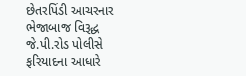છેતરપિંડી આચરનાર ભેજાબાજ વિરૂદ્ધ જે.પી.રોડ પોલીસે ફરિયાદના આધારે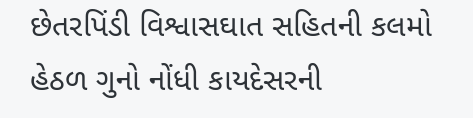છેતરપિંડી વિશ્વાસઘાત સહિતની કલમો હેઠળ ગુનો નોંધી કાયદેસરની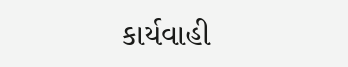કાર્યવાહી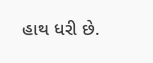હાથ ધરી છે.